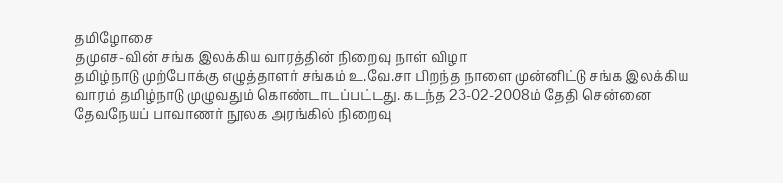தமிழோசை
தமுஎச-வின் சங்க இலக்கிய வாரத்தின் நிறைவு நாள் விழா
தமிழ்நாடு முற்போக்கு எழுத்தாளர் சங்கம் உ.வே.சா பிறந்த நாளை முன்னிட்டு சங்க இலக்கிய வாரம் தமிழ்நாடு முழுவதும் கொண்டாடப்பட்டது. கடந்த 23-02-2008ம் தேதி சென்னை தேவநேயப் பாவாணர் நூலக அரங்கில் நிறைவு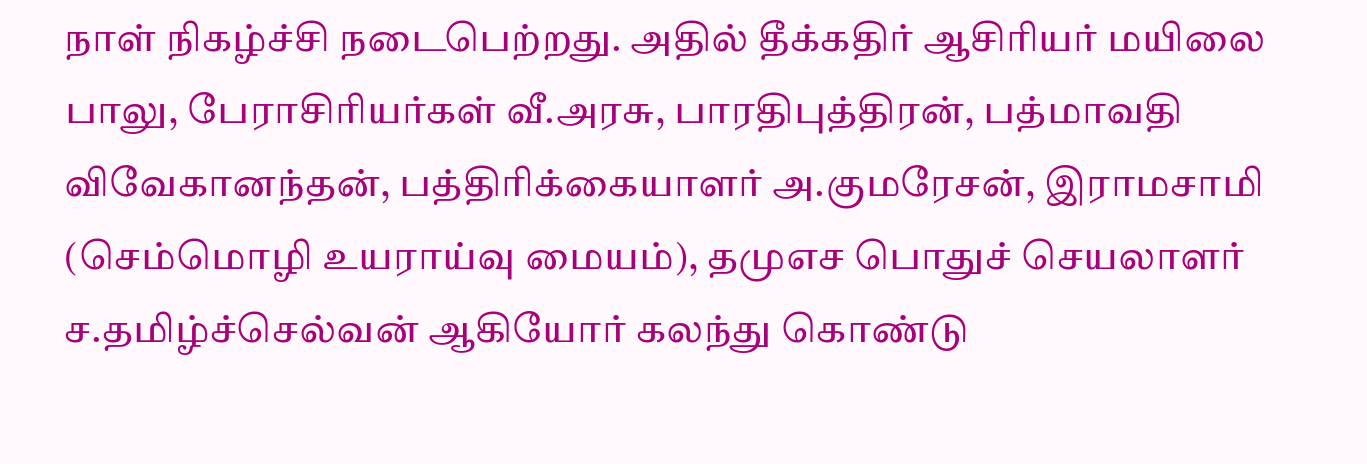நாள் நிகழ்ச்சி நடைபெற்றது. அதில் தீக்கதிர் ஆசிரியர் மயிலை பாலு, பேராசிரியர்கள் வீ.அரசு, பாரதிபுத்திரன், பத்மாவதி விவேகானந்தன், பத்திரிக்கையாளர் அ.குமரேசன், இராமசாமி (செம்மொழி உயராய்வு மையம்), தமுஎச பொதுச் செயலாளர் ச.தமிழ்ச்செல்வன் ஆகியோர் கலந்து கொண்டு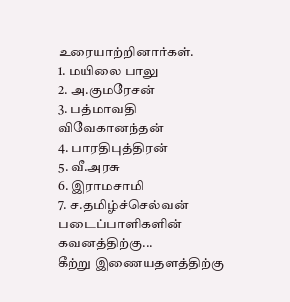உரையாற்றினார்கள்.
1. மயிலை பாலு
2. அ.குமரேசன்
3. பத்மாவதி விவேகானந்தன்
4. பாரதிபுத்திரன்
5. வீ.அரசு
6. இராமசாமி
7. ச.தமிழ்ச்செல்வன்
படைப்பாளிகளின் கவனத்திற்கு...
கீற்று இணையதளத்திற்கு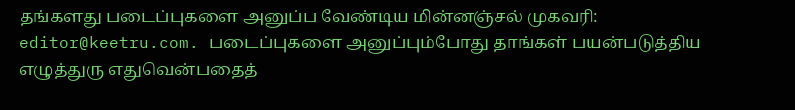தங்களது படைப்புகளை அனுப்ப வேண்டிய மின்னஞ்சல் முகவரி: editor@keetru.com. படைப்புகளை அனுப்பும்போது தாங்கள் பயன்படுத்திய எழுத்துரு எதுவென்பதைத்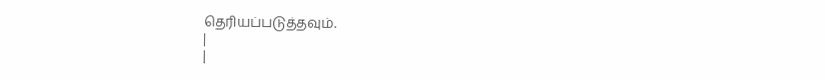தெரியப்படுத்தவும்.
|
|